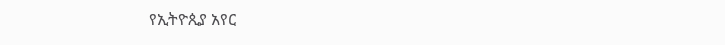የኢትዮጲያ አየር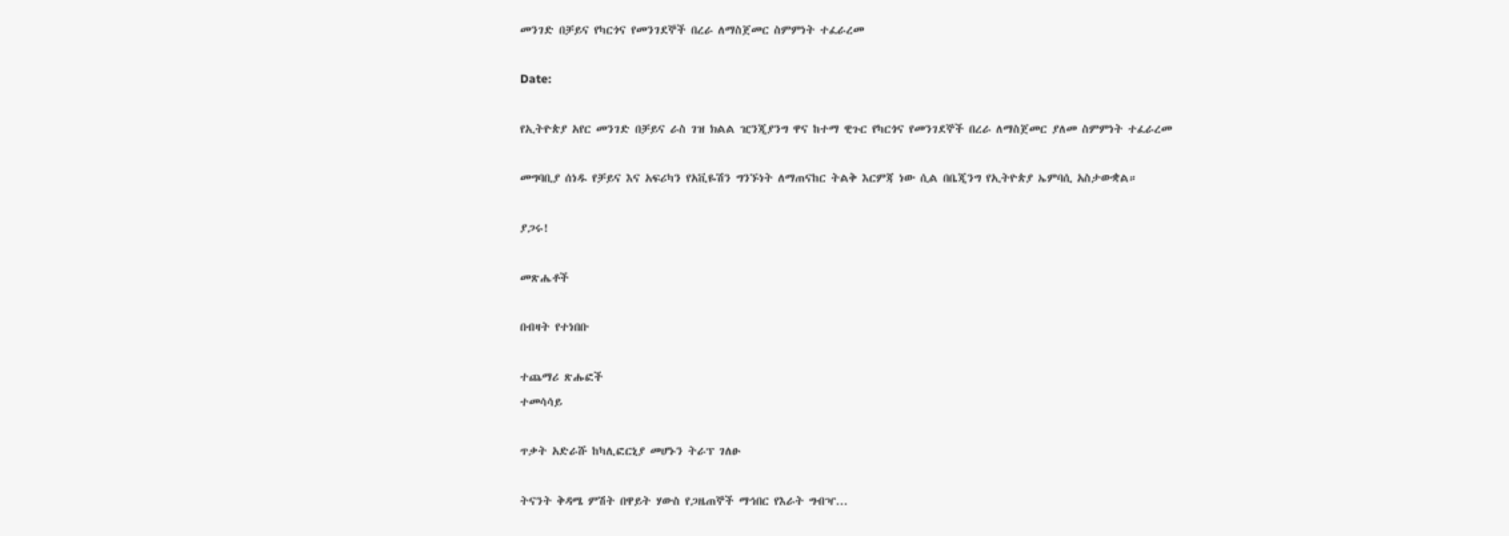መንገድ በቻይና የካርጎና የመንገደኞች በረራ ለማስጀመር ስምምነት ተፈራረመ

Date:

የኢትዮጵያ አየር መንገድ በቻይና ራስ ገዝ ክልል ዢንጂያንግ ዋና ከተማ ዊጉር የካርጎና የመንገደኞች በረራ ለማስጀመር ያለመ ስምምነት ተፈራረመ

መግባቢያ ሰነዱ የቻይና እና አፍሪካን የአቪዬሽን ግንኙነት ለማጠናከር ትልቅ እርምጃ ነው ሲል በቤጂንግ የኢትዮጵያ ኤምባሲ አስታውቋል።

ያጋሩ!

መጽሔቶች

በብዛት የተነበቡ

ተጨማሪ ጽሑፎች
ተመሳሳይ

ጥቃት አድራሹ ከካሊፎርኒያ መሆኑን ትራፕ ገለፁ

ትናንት ቅዳሜ ምሽት በዋይት ሃውስ የጋዜጠኞች ማኅበር የእራት ግብዣ...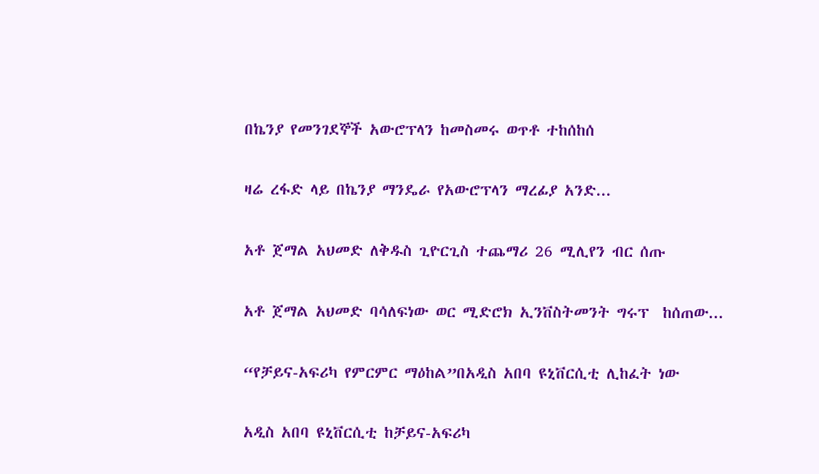በኬንያ የመንገደኞች አውሮፕላን ከመስመሩ ወጥቶ ተከሰከሰ

ዛሬ ረፋድ ላይ በኬንያ ማንዴራ የአውሮፕላን ማረፊያ አንድ...

አቶ ጀማል አህመድ ለቅዱስ ጊዮርጊስ ተጨማሪ 26 ሚሊየን ብር ሰጡ

አቶ ጀማል አህመድ ባሳለፍነው ወር ሚድሮክ ኢንቨስትመንት ግሩፕ  ከሰጠው...

“የቻይና-አፍሪካ የምርምር ማዕከል”በአዲስ አበባ ዩኒቨርሲቲ ሊከፈት ነው

አዲስ አበባ ዩኒቨርሲቲ ከቻይና-አፍሪካ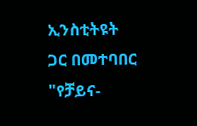ኢንስቲትዩት ጋር በመተባበር "የቻይና-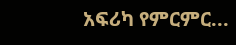አፍሪካ የምርምር...